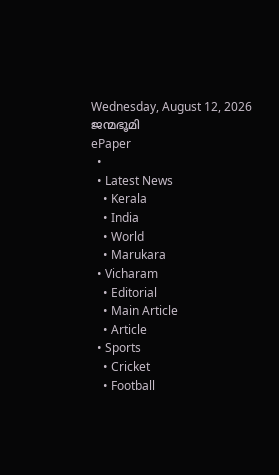Wednesday, August 12, 2026
ജന്മഭൂമി
ePaper
  •
  • Latest News
    • Kerala
    • India
    • World
    • Marukara
  • Vicharam
    • Editorial
    • Main Article
    • Article
  • Sports
    • Cricket
    • Football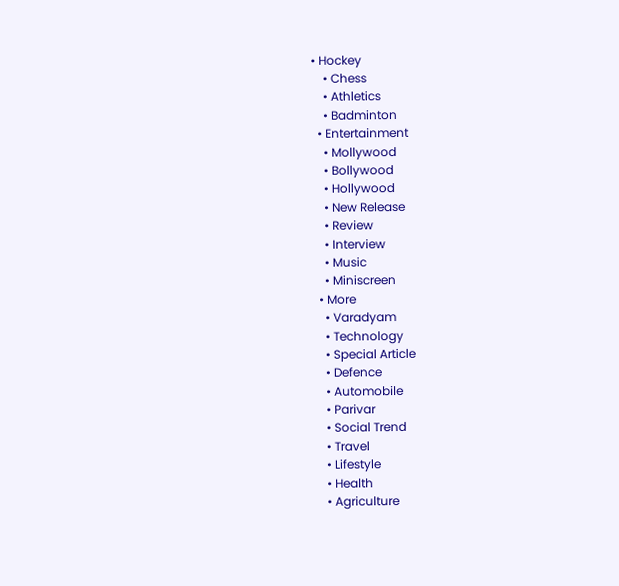• Hockey
    • Chess
    • Athletics
    • Badminton
  • Entertainment
    • Mollywood
    • Bollywood
    • Hollywood
    • New Release
    • Review
    • Interview
    • Music
    • Miniscreen
  • More
    • Varadyam
    • Technology
    • Special Article
    • Defence
    • Automobile
    • Parivar
    • Social Trend
    • Travel
    • Lifestyle
    • Health
    • Agriculture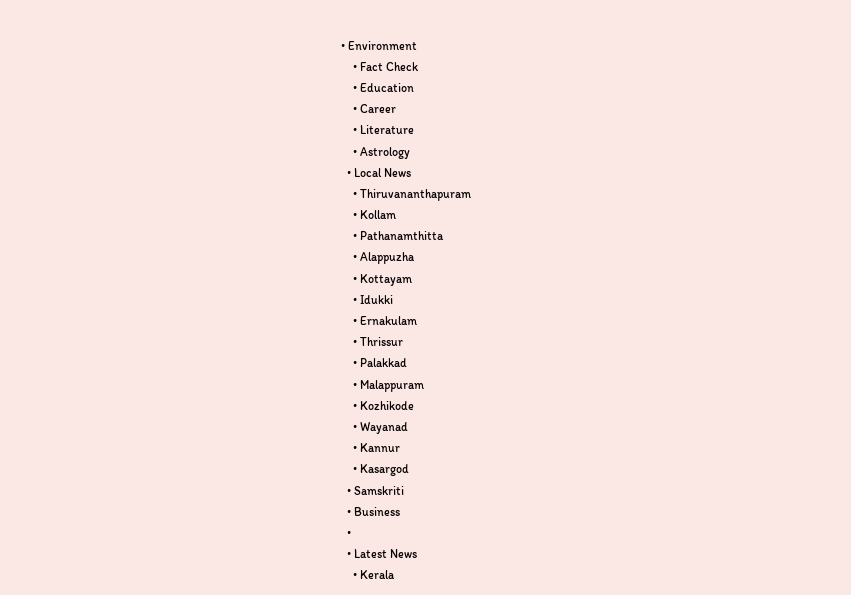• Environment
    • Fact Check
    • Education
    • Career
    • Literature
    • Astrology
  • Local News
    • Thiruvananthapuram
    • Kollam
    • Pathanamthitta
    • Alappuzha
    • Kottayam
    • Idukki
    • Ernakulam
    • Thrissur
    • Palakkad
    • Malappuram
    • Kozhikode
    • Wayanad
    • Kannur
    • Kasargod
  • Samskriti
  • Business
  •
  • Latest News
    • Kerala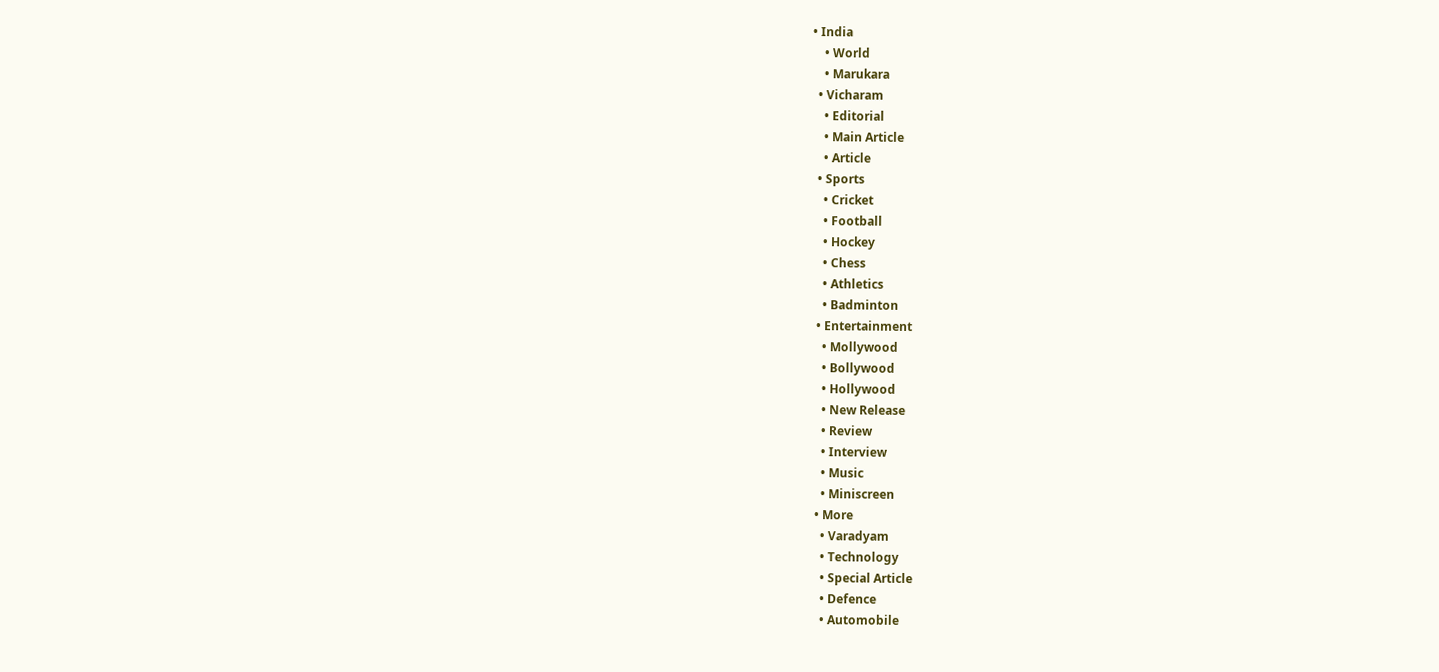• India
    • World
    • Marukara
  • Vicharam
    • Editorial
    • Main Article
    • Article
  • Sports
    • Cricket
    • Football
    • Hockey
    • Chess
    • Athletics
    • Badminton
  • Entertainment
    • Mollywood
    • Bollywood
    • Hollywood
    • New Release
    • Review
    • Interview
    • Music
    • Miniscreen
  • More
    • Varadyam
    • Technology
    • Special Article
    • Defence
    • Automobile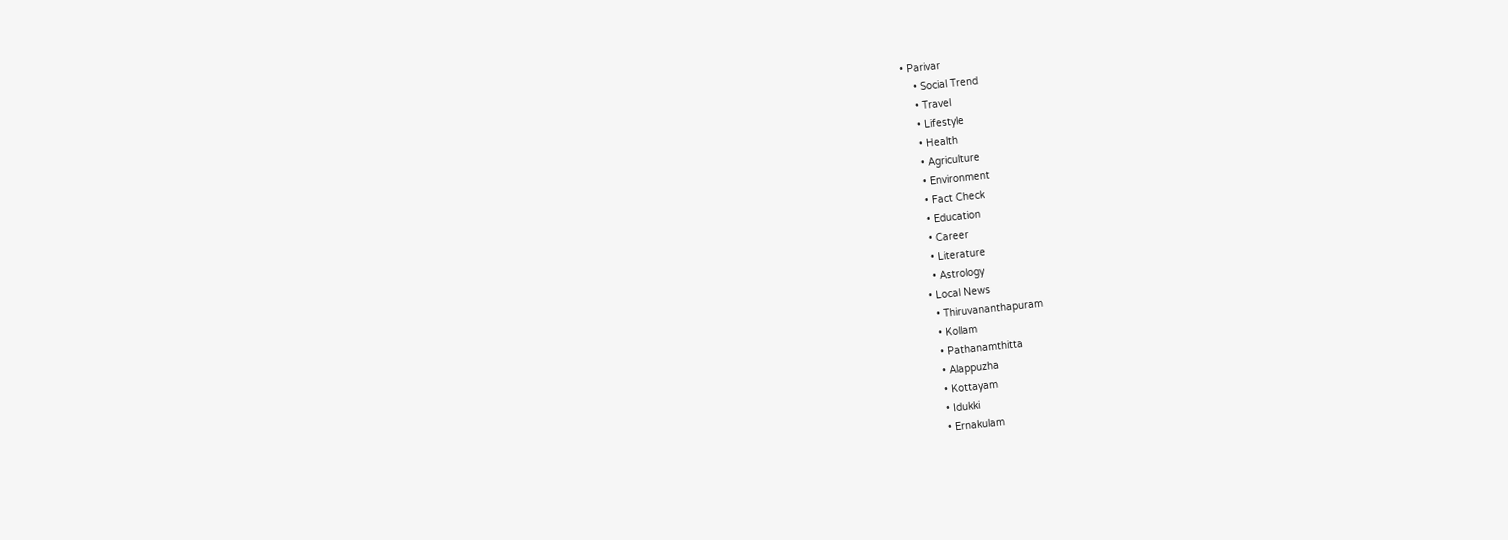• Parivar
    • Social Trend
    • Travel
    • Lifestyle
    • Health
    • Agriculture
    • Environment
    • Fact Check
    • Education
    • Career
    • Literature
    • Astrology
  • Local News
    • Thiruvananthapuram
    • Kollam
    • Pathanamthitta
    • Alappuzha
    • Kottayam
    • Idukki
    • Ernakulam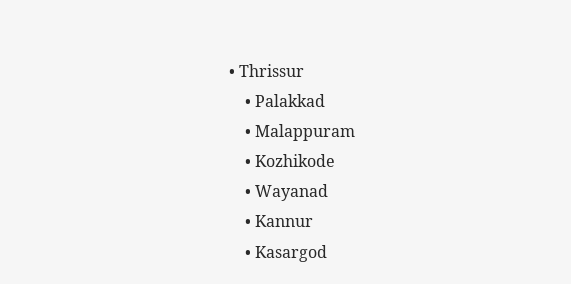• Thrissur
    • Palakkad
    • Malappuram
    • Kozhikode
    • Wayanad
    • Kannur
    • Kasargod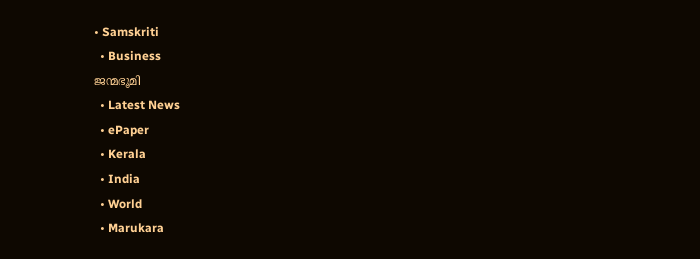• Samskriti
  • Business
ജന്മഭൂമി
  • Latest News
  • ePaper
  • Kerala
  • India
  • World
  • Marukara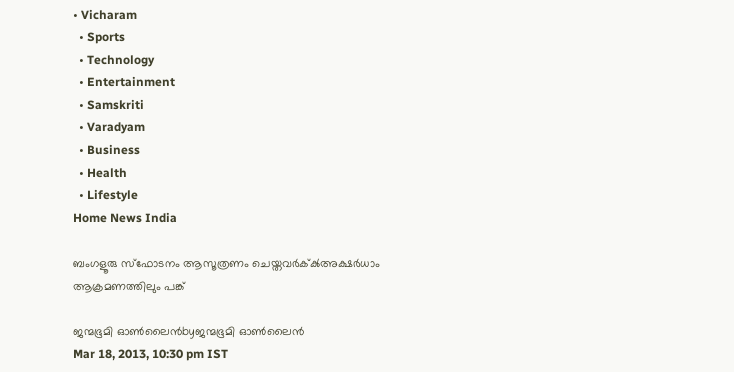• Vicharam
  • Sports
  • Technology
  • Entertainment
  • Samskriti
  • Varadyam
  • Business
  • Health
  • Lifestyle
Home News India

ബംഗളൂരു സ്ഫോടനം ആസൂത്രണം ചെയ്തവര്‍ക്‌ക്‍അക്ഷര്‍ധാം ആക്രമണത്തിലും പങ്ക്‌

ജന്മഭൂമി ഓണ്‍ലൈന്‍byജന്മഭൂമി ഓണ്‍ലൈന്‍
Mar 18, 2013, 10:30 pm IST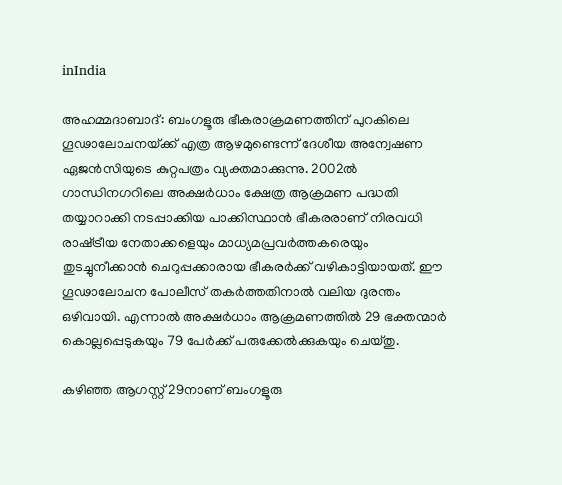inIndia

അഹമ്മദാബാദ്‌: ബംഗളൂരു ഭീകരാക്രമണത്തിന്‌ പുറകിലെ ഗൂഢാലോചനയ്‌ക്ക്‌ എത്ര ആഴമുണ്ടെന്ന്‌ ദേശീയ അന്വേഷണ ഏജന്‍സിയുടെ കുറ്റപത്രം വ്യക്തമാക്കുന്നു. 2002ല്‍ ഗാന്ധിനഗറിലെ അക്ഷര്‍ധാം ക്ഷേത്ര ആക്രമണ പദ്ധതി തയ്യാറാക്കി നടപ്പാക്കിയ പാക്കിസ്ഥാന്‍ ഭീകരരാണ്‌ നിരവധി രാഷ്‌ട്രീയ നേതാക്കളെയും മാധ്യമപ്രവര്‍ത്തകരെയും തുടച്ചുനീക്കാന്‍ ചെറുപ്പക്കാരായ ഭീകരര്‍ക്ക്‌ വഴികാട്ടിയായത്‌. ഈ ഗൂഢാലോചന പോലീസ്‌ തകര്‍ത്തതിനാല്‍ വലിയ ദുരന്തം ഒഴിവായി. എന്നാല്‍ അക്ഷര്‍ധാം ആക്രമണത്തില്‍ 29 ഭക്തന്മാര്‍ കൊല്ലപ്പെടുകയും 79 പേര്‍ക്ക്‌ പരുക്കേല്‍ക്കുകയും ചെയ്തു.

കഴിഞ്ഞ ആഗസ്റ്റ്‌ 29നാണ്‌ ബംഗളൂരു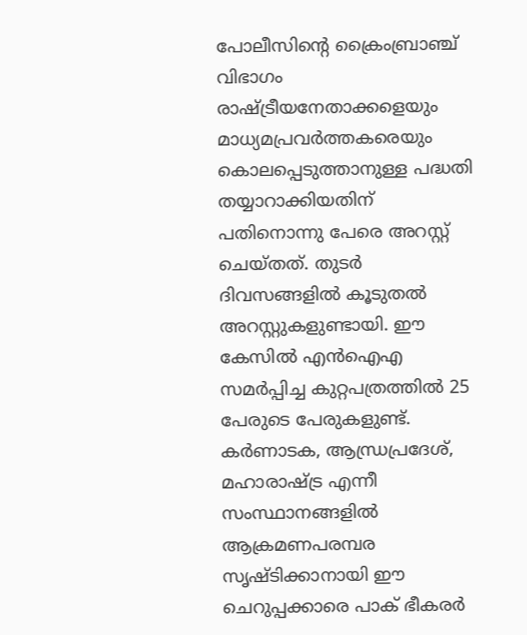പോലീസിന്റെ ക്രൈംബ്രാഞ്ച്‌ വിഭാഗം രാഷ്‌ട്രീയനേതാക്കളെയും മാധ്യമപ്രവര്‍ത്തകരെയും കൊലപ്പെടുത്താനുള്ള പദ്ധതി തയ്യാറാക്കിയതിന്‌ പതിനൊന്നു പേരെ അറസ്റ്റ്‌ ചെയ്തത്‌. തുടര്‍ ദിവസങ്ങളില്‍ കൂടുതല്‍ അറസ്റ്റുകളുണ്ടായി. ഈ കേസില്‍ എന്‍ഐഎ സമര്‍പ്പിച്ച കുറ്റപത്രത്തില്‍ 25 പേരുടെ പേരുകളുണ്ട്‌. കര്‍ണാടക, ആന്ധ്രപ്രദേശ്‌, മഹാരാഷ്‌ട്ര എന്നീ സംസ്ഥാനങ്ങളില്‍ ആക്രമണപരമ്പര സൃഷ്ടിക്കാനായി ഈ ചെറുപ്പക്കാരെ പാക്‌ ഭീകരര്‍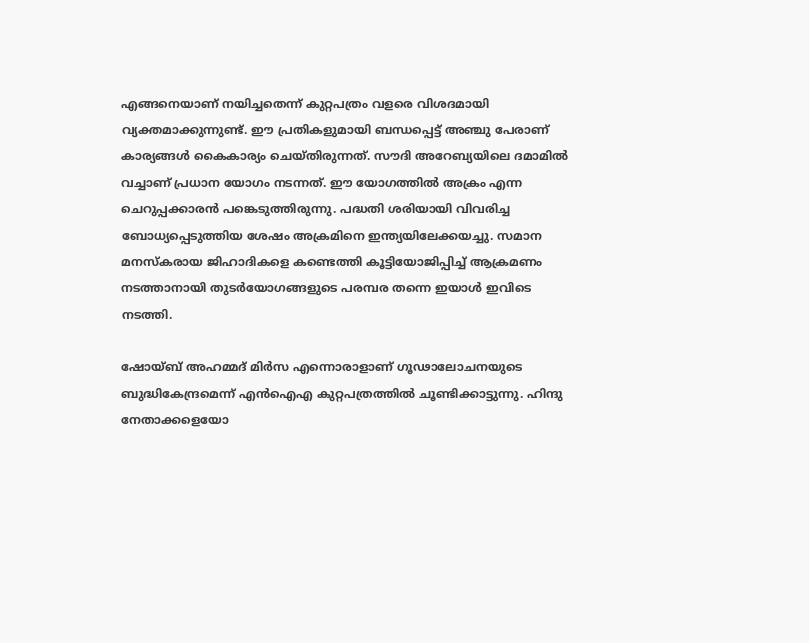എങ്ങനെയാണ്‌ നയിച്ചതെന്ന്‌ കുറ്റപത്രം വളരെ വിശദമായി വ്യക്തമാക്കുന്നുണ്ട്‌. ഈ പ്രതികളുമായി ബന്ധപ്പെട്ട്‌ അഞ്ചു പേരാണ്‌ കാര്യങ്ങള്‍ കൈകാര്യം ചെയ്തിരുന്നത്‌. സൗദി അറേബ്യയിലെ ദമാമില്‍ വച്ചാണ്‌ പ്രധാന യോഗം നടന്നത്‌. ഈ യോഗത്തില്‍ അക്രം എന്ന ചെറുപ്പക്കാരന്‍ പങ്കെടുത്തിരുന്നു. പദ്ധതി ശരിയായി വിവരിച്ച ബോധ്യപ്പെടുത്തിയ ശേഷം അക്രമിനെ ഇന്ത്യയിലേക്കയച്ചു. സമാന മനസ്കരായ ജിഹാദികളെ കണ്ടെത്തി കൂട്ടിയോജിപ്പിച്ച്‌ ആക്രമണം നടത്താനായി തുടര്‍യോഗങ്ങളുടെ പരമ്പര തന്നെ ഇയാള്‍ ഇവിടെ നടത്തി.

ഷോയ്ബ്‌ അഹമ്മദ്‌ മിര്‍സ എന്നൊരാളാണ്‌ ഗൂഢാലോചനയുടെ ബുദ്ധികേന്ദ്രമെന്ന്‌ എന്‍ഐഎ കുറ്റപത്രത്തില്‍ ചൂണ്ടിക്കാട്ടുന്നു. ഹിന്ദു നേതാക്കളെയോ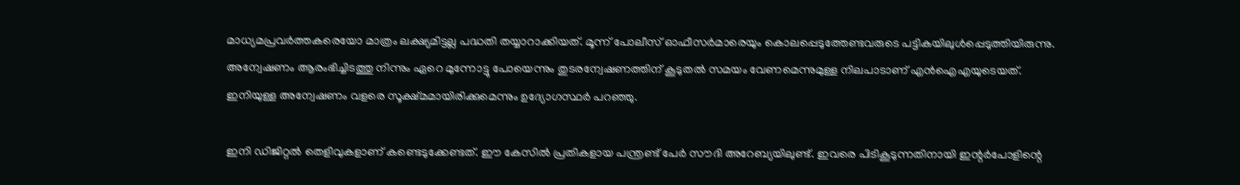മാധ്യമപ്രവര്‍ത്തകരെയോ മാത്രം ലക്ഷ്യമിട്ടല്ല പദ്ധതി തയ്യാറാക്കിയത്‌. മൂന്ന്‌ പോലീസ്‌ ഓഫീസര്‍മാരെയും കൊലപ്പെടുത്തേണ്ടവരുടെ പട്ടികയിലുള്‍പ്പെടുത്തിയിരുന്നു. അന്വേഷണം ആരംഭിച്ചിടത്തു നിന്നും ഏറെ മുന്നോട്ടു പോയെന്നും തുടരന്വേഷണത്തിന്‌ കൂടുതല്‍ സമയം വേണമെന്നുമുള്ള നിലപാടാണ്‌ എന്‍ഐഎയുടെയത്‌. ഇനിയുള്ള അന്വേഷണം വളരെ സൂക്ഷ്മമായിരിക്കുമെന്നും ഉദ്യോഗസ്ഥര്‍ പറഞ്ഞു.

ഇനി ഡിജിറ്റല്‍ തെളിവുകളാണ്‌ കണ്ടെടുക്കേണ്ടത്‌. ഈ കേസില്‍ പ്രതികളായ പന്ത്രണ്ട്‌ പേര്‍ സൗദി അറേബ്യയിലുണ്ട്‌. ഇവരെ പിടികൂടുന്നതിനായി ഇന്റര്‍പോളിന്റെ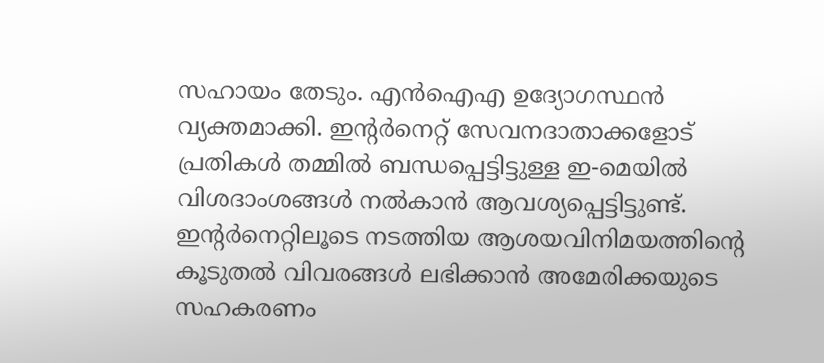സഹായം തേടും. എന്‍ഐഎ ഉദ്യോഗസ്ഥന്‍ വ്യക്തമാക്കി. ഇന്റര്‍നെറ്റ്‌ സേവനദാതാക്കളോട്‌ പ്രതികള്‍ തമ്മില്‍ ബന്ധപ്പെട്ടിട്ടുള്ള ഇ-മെയില്‍ വിശദാംശങ്ങള്‍ നല്‍കാന്‍ ആവശ്യപ്പെട്ടിട്ടുണ്ട്‌. ഇന്റര്‍നെറ്റിലൂടെ നടത്തിയ ആശയവിനിമയത്തിന്റെ കൂടുതല്‍ വിവരങ്ങള്‍ ലഭിക്കാന്‍ അമേരിക്കയുടെ സഹകരണം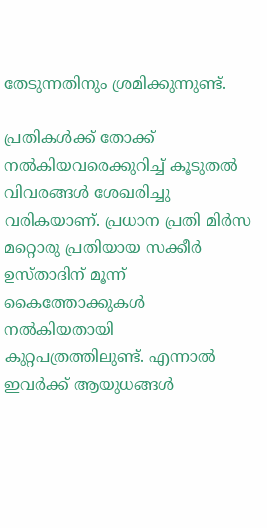തേടുന്നതിനും ശ്രമിക്കുന്നുണ്ട്‌.

പ്രതികള്‍ക്ക്‌ തോക്ക്‌ നല്‍കിയവരെക്കുറിച്ച്‌ കൂടുതല്‍ വിവരങ്ങള്‍ ശേഖരിച്ചു വരികയാണ്‌. പ്രധാന പ്രതി മിര്‍സ മറ്റൊരു പ്രതിയായ സക്കീര്‍ ഉസ്താദിന്‌ മൂന്ന്‌ കൈത്തോക്കുകള്‍ നല്‍കിയതായി കുറ്റപത്രത്തിലുണ്ട്‌. എന്നാല്‍ ഇവര്‍ക്ക്‌ ആയുധങ്ങള്‍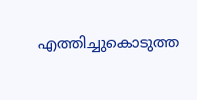എത്തിച്ചുകൊടുത്ത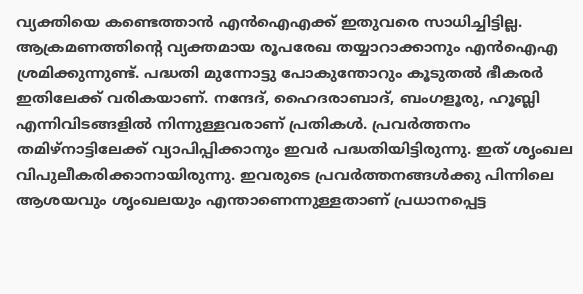വ്യക്തിയെ കണ്ടെത്താന്‍ എന്‍ഐഎക്ക്‌ ഇതുവരെ സാധിച്ചിട്ടില്ല. ആക്രമണത്തിന്റെ വ്യക്തമായ രൂപരേഖ തയ്യാറാക്കാനും എന്‍ഐഎ ശ്രമിക്കുന്നുണ്ട്‌. പദ്ധതി മുന്നോട്ടു പോകുന്തോറും കൂടുതല്‍ ഭീകരര്‍ ഇതിലേക്ക്‌ വരികയാണ്‌. നന്ദേദ്‌, ഹൈദരാബാദ്‌, ബംഗളൂരു, ഹൂബ്ലി എന്നിവിടങ്ങളില്‍ നിന്നുള്ളവരാണ്‌ പ്രതികള്‍. പ്രവര്‍ത്തനം തമിഴ്‌നാട്ടിലേക്ക്‌ വ്യാപിപ്പിക്കാനും ഇവര്‍ പദ്ധതിയിട്ടിരുന്നു. ഇത്‌ ശൃംഖല വിപുലീകരിക്കാനായിരുന്നു. ഇവരുടെ പ്രവര്‍ത്തനങ്ങള്‍ക്കു പിന്നിലെ ആശയവും ശൃംഖലയും എന്താണെന്നുള്ളതാണ്‌ പ്രധാനപ്പെട്ട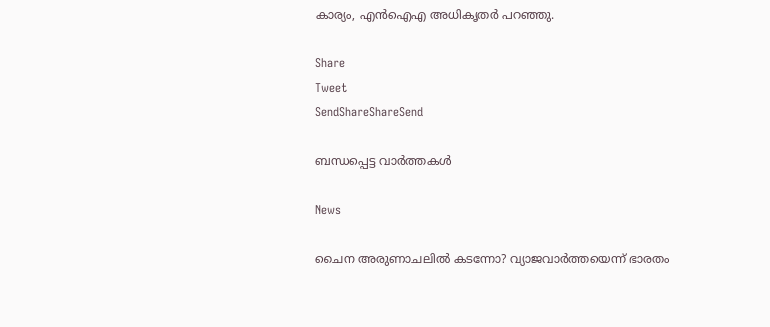കാര്യം, എന്‍ഐഎ അധികൃതര്‍ പറഞ്ഞു.

Share
Tweet
SendShareShareSend

ബന്ധപ്പെട്ട വാര്‍ത്തകള്‍

News

ചൈന അരുണാചലിൽ കടന്നോ? വ്യാജവാർത്തയെന്ന് ഭാരതം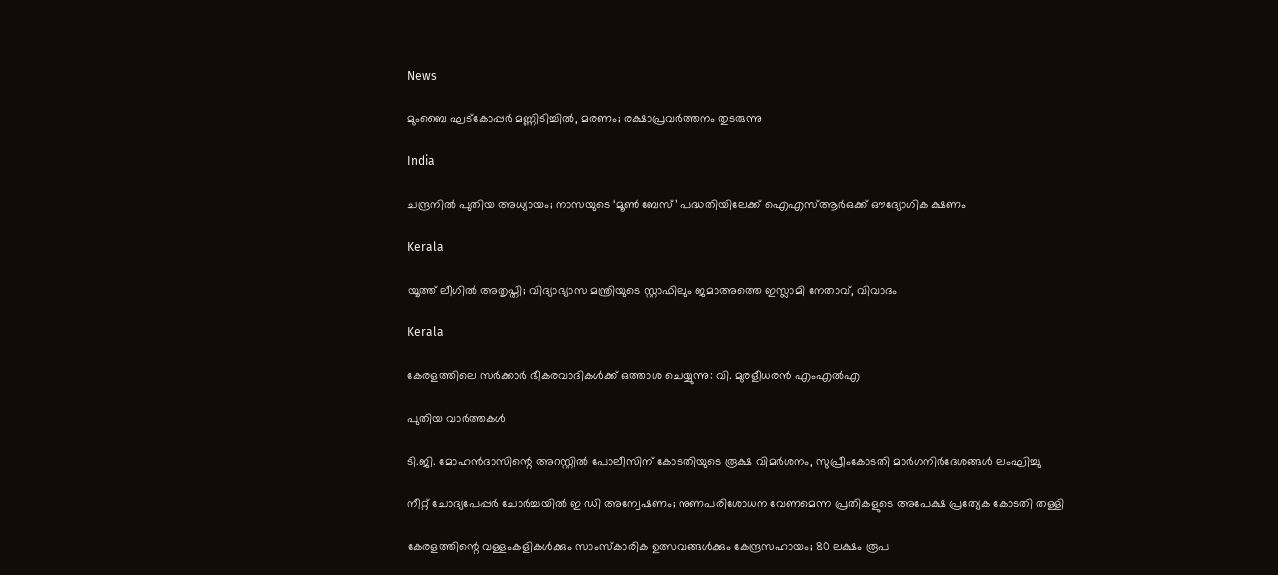News

മുംബൈ ഘട്‌കോപ്പർ മണ്ണിടിച്ചിൽ, മരണം; രക്ഷാപ്രവർത്തനം തുടരുന്നു

India

ചന്ദ്രനിൽ പുതിയ അധ്യായം; നാസയുടെ ‘മൂണ്‍ ബേസ്’ പദ്ധതിയിലേക്ക് ഐഎസ്ആര്‍ഒക്ക് ഔദ്യോഗിക ക്ഷണം

Kerala

യൂത്ത് ലീഗില്‍ അതൃപ്തി; വിദ്യാഭ്യാസ മന്ത്രിയുടെ സ്റ്റാഫിലും ജമാഅത്തെ ഇസ്ലാമി നേതാവ്, വിവാദം

Kerala

കേരളത്തിലെ സര്‍ക്കാര്‍ ഭീകരവാദികള്‍ക്ക് ഒത്താശ ചെയ്യുന്നു: വി. മുരളീധരന്‍ എംഎല്‍എ

പുതിയ വാര്‍ത്തകള്‍

ടി.ജി. മോഹന്‍ദാസിന്റെ അറസ്റ്റില്‍ പോലീസിന് കോടതിയുടെ രൂക്ഷ വിമര്‍ശനം, സുപ്രീംകോടതി മാര്‍ഗനിര്‍ദേശങ്ങള്‍ ലംഘിച്ചു

നീറ്റ് ചോദ്യപേപ്പര്‍ ചോര്‍ച്ചയില്‍ ഇ ഡി അന്വേഷണം; നുണപരിശോധന വേണമെന്ന പ്രതികളുടെ അപേക്ഷ പ്രത്യേക കോടതി തള്ളി

കേരളത്തിന്റെ വള്ളംകളികൾക്കും സാംസ്കാരിക ഉത്സവങ്ങൾക്കും കേന്ദ്രസഹായം; 80 ലക്ഷം രൂപ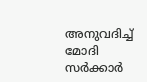അനുവദിച്ച് മോദി സർക്കാർ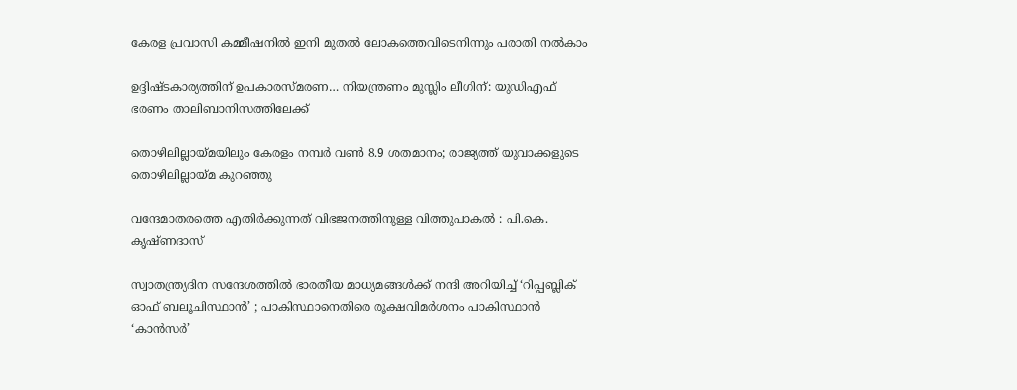കേരള പ്രവാസി കമ്മീഷനില്‍ ഇനി മുതല്‍ ലോകത്തെവിടെനിന്നും പരാതി നല്‍കാം

ഉദ്ദിഷ്ടകാര്യത്തിന് ഉപകാരസ്മരണ… നിയന്ത്രണം മുസ്ലിം ലീഗിന്: യുഡിഎഫ് ഭരണം താലിബാനിസത്തിലേക്ക്

തൊഴിലില്ലായ്‌മയിലും കേരളം നമ്പര്‍ വണ്‍ 8.9 ശതമാനം; രാജ്യത്ത് യുവാക്കളുടെ തൊഴിലില്ലായ്‌മ കുറഞ്ഞു

വന്ദേമാതരത്തെ എതിര്‍ക്കുന്നത് വിഭജനത്തിനുള്ള വിത്തുപാകല്‍ : പി.കെ. കൃഷ്ണദാസ്

സ്വാതന്ത്ര്യദിന സന്ദേശത്തിൽ ഭാരതീയ മാധ്യമങ്ങള്‍ക്ക് നന്ദി അറിയിച്ച് ‘റിപ്പബ്ലിക് ഓഫ് ബലൂചിസ്ഥാൻ’ ; പാകിസ്ഥാനെതിരെ രൂക്ഷവിമർശനം പാകിസ്ഥാന്‍ ‘കാന്‍സര്‍’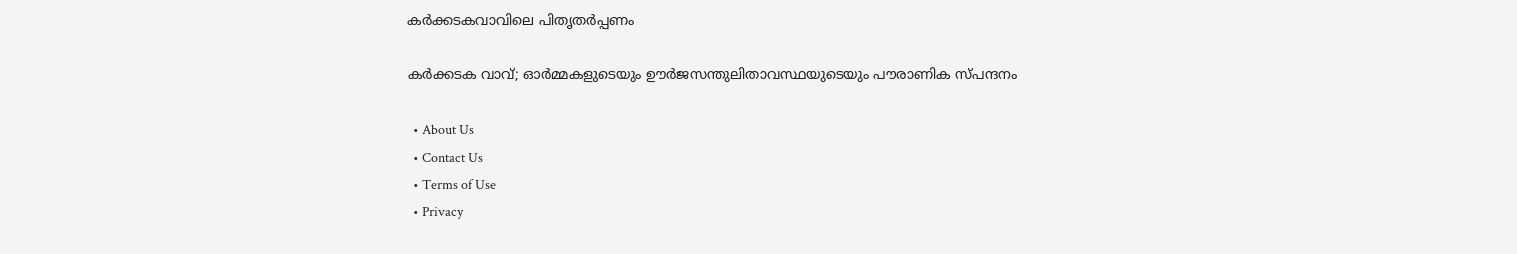കര്‍ക്കടകവാവിലെ പിതൃതര്‍പ്പണം

കര്‍ക്കടക വാവ്; ഓര്‍മ്മകളുടെയും ഊര്‍ജസന്തുലിതാവസ്ഥയുടെയും പൗരാണിക സ്പന്ദനം

  • About Us
  • Contact Us
  • Terms of Use
  • Privacy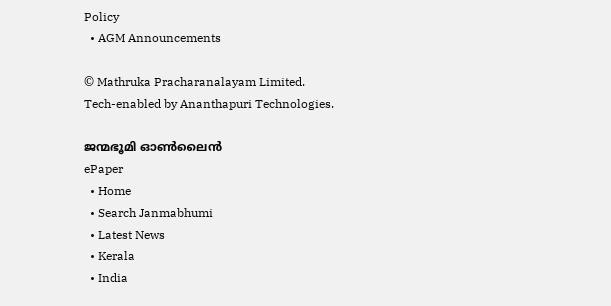Policy
  • AGM Announcements

© Mathruka Pracharanalayam Limited.
Tech-enabled by Ananthapuri Technologies.

ജന്മഭൂമി ഓണ്‍ലൈന്‍
ePaper
  • Home
  • Search Janmabhumi
  • Latest News
  • Kerala
  • India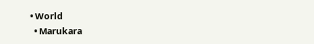• World
  • Marukara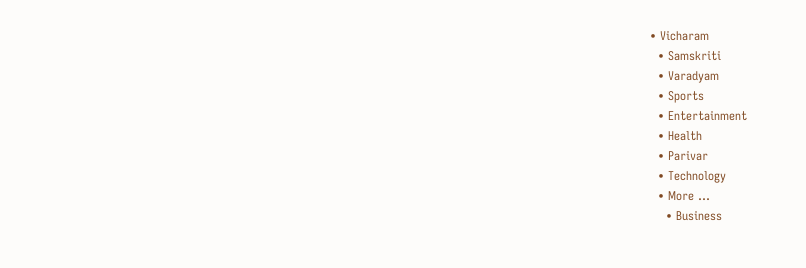• Vicharam
  • Samskriti
  • Varadyam
  • Sports
  • Entertainment
  • Health
  • Parivar
  • Technology
  • More …
    • Business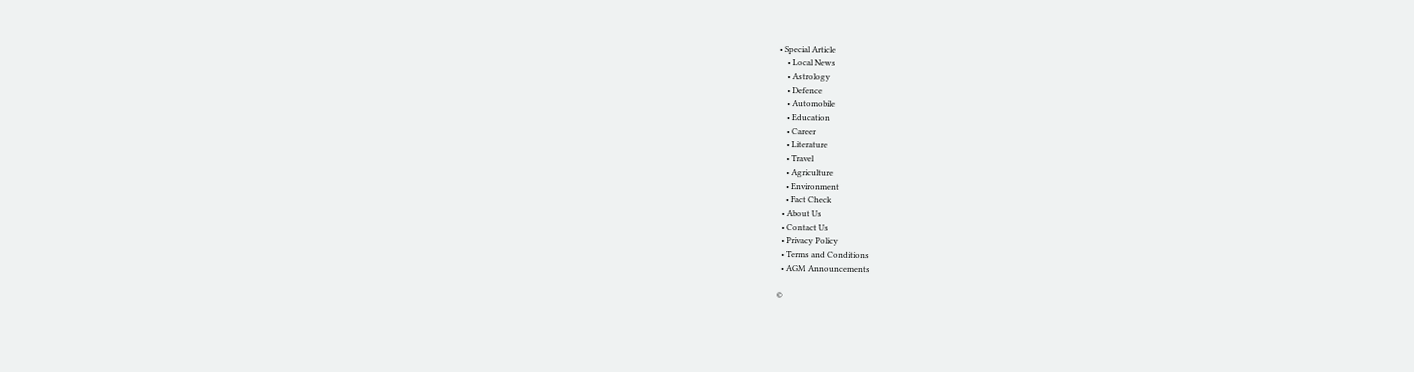• Special Article
    • Local News
    • Astrology
    • Defence
    • Automobile
    • Education
    • Career
    • Literature
    • Travel
    • Agriculture
    • Environment
    • Fact Check
  • About Us
  • Contact Us
  • Privacy Policy
  • Terms and Conditions
  • AGM Announcements

©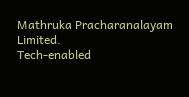Mathruka Pracharanalayam Limited.
Tech-enabled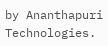by Ananthapuri Technologies.